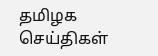தமிழக செய்திகள்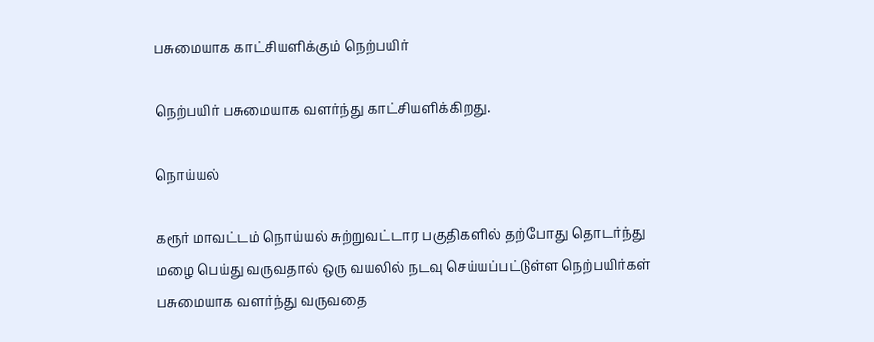பசுமையாக காட்சியளிக்கும் நெற்பயிர்

நெற்பயிர் பசுமையாக வளர்ந்து காட்சியளிக்கிறது.

நொய்யல்

கரூர் மாவட்டம் நொய்யல் சுற்றுவட்டார பகுதிகளில் தற்போது தொடர்ந்து மழை பெய்து வருவதால் ஒரு வயலில் நடவு செய்யப்பட்டுள்ள நெற்பயிர்கள் பசுமையாக வளர்ந்து வருவதை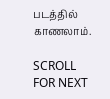படத்தில் காணலாம்.

SCROLL FOR NEXT